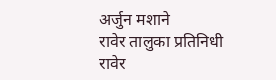अर्जुन मशाने
रावेर तालुका प्रतिनिधी
रावेर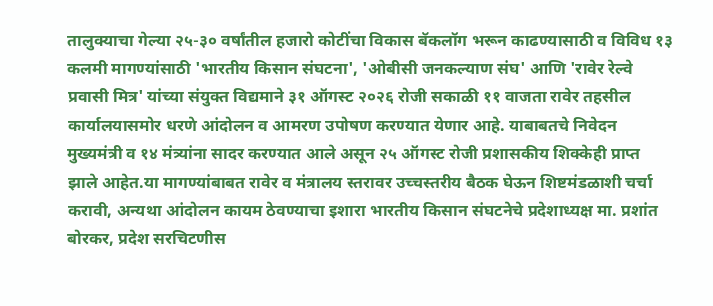तालुक्याचा गेल्या २५-३० वर्षांतील हजारो कोटींचा विकास बॅकलॉग भरून काढण्यासाठी व विविध १३ कलमी मागण्यांसाठी 'भारतीय किसान संघटना', 'ओबीसी जनकल्याण संघ' आणि 'रावेर रेल्वे प्रवासी मित्र' यांच्या संयुक्त विद्यमाने ३१ ऑगस्ट २०२६ रोजी सकाळी ११ वाजता रावेर तहसील कार्यालयासमोर धरणे आंदोलन व आमरण उपोषण करण्यात येणार आहे. याबाबतचे निवेदन मुख्यमंत्री व १४ मंत्र्यांना सादर करण्यात आले असून २५ ऑगस्ट रोजी प्रशासकीय शिक्केही प्राप्त झाले आहेत.या मागण्यांबाबत रावेर व मंत्रालय स्तरावर उच्चस्तरीय बैठक घेऊन शिष्टमंडळाशी चर्चा करावी, अन्यथा आंदोलन कायम ठेवण्याचा इशारा भारतीय किसान संघटनेचे प्रदेशाध्यक्ष मा. प्रशांत बोरकर, प्रदेश सरचिटणीस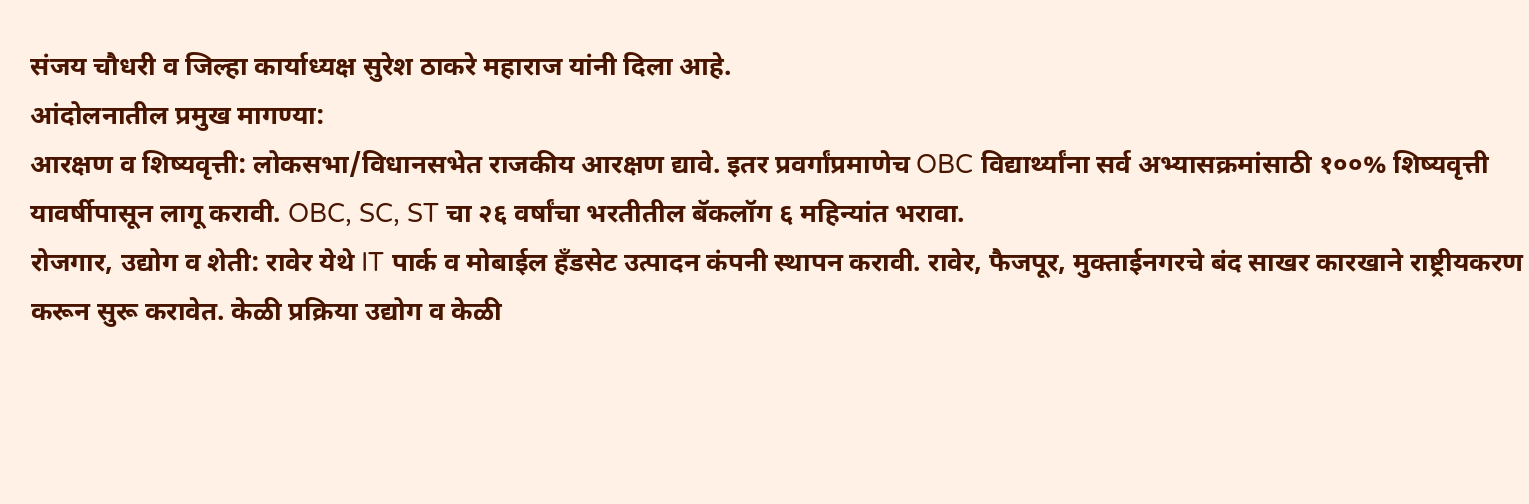संजय चौधरी व जिल्हा कार्याध्यक्ष सुरेश ठाकरे महाराज यांनी दिला आहे.
आंदोलनातील प्रमुख मागण्या:
आरक्षण व शिष्यवृत्ती: लोकसभा/विधानसभेत राजकीय आरक्षण द्यावे. इतर प्रवर्गांप्रमाणेच OBC विद्यार्थ्यांना सर्व अभ्यासक्रमांसाठी १००% शिष्यवृत्ती यावर्षीपासून लागू करावी. OBC, SC, ST चा २६ वर्षांचा भरतीतील बॅकलॉग ६ महिन्यांत भरावा.
रोजगार, उद्योग व शेती: रावेर येथे IT पार्क व मोबाईल हँडसेट उत्पादन कंपनी स्थापन करावी. रावेर, फैजपूर, मुक्ताईनगरचे बंद साखर कारखाने राष्ट्रीयकरण करून सुरू करावेत. केळी प्रक्रिया उद्योग व केळी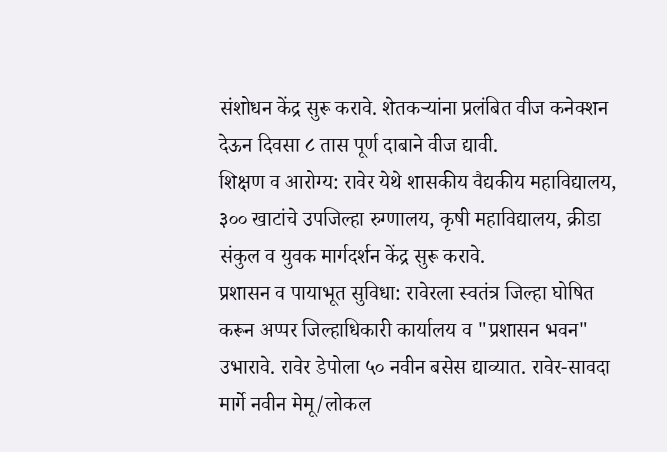संशोधन केंद्र सुरू करावे. शेतकऱ्यांना प्रलंबित वीज कनेक्शन देऊन दिवसा ८ तास पूर्ण दाबाने वीज द्यावी.
शिक्षण व आरोग्य: रावेर येथे शासकीय वैद्यकीय महाविद्यालय, ३०० खाटांचे उपजिल्हा रुग्णालय, कृषी महाविद्यालय, क्रीडा संकुल व युवक मार्गदर्शन केंद्र सुरू करावे.
प्रशासन व पायाभूत सुविधा: रावेरला स्वतंत्र जिल्हा घोषित करून अप्पर जिल्हाधिकारी कार्यालय व "प्रशासन भवन" उभारावे. रावेर डेपोला ५० नवीन बसेस द्याव्यात. रावेर-सावदा मार्गे नवीन मेमू/लोकल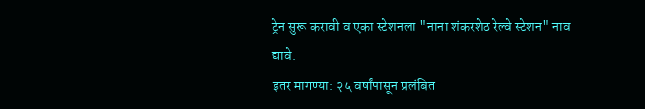ट्रेन सुरू करावी व एका स्टेशनला "नाना शंकरशेठ रेल्वे स्टेशन" नाव द्यावे.
इतर मागण्या: २५ वर्षांपासून प्रलंबित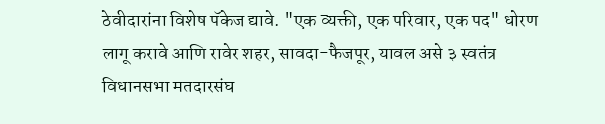ठेवीदारांना विशेष पॅकेज द्यावे. "एक व्यक्ती, एक परिवार, एक पद" धोरण लागू करावे आणि रावेर शहर, सावदा-फैजपूर, यावल असे ३ स्वतंत्र विधानसभा मतदारसंघ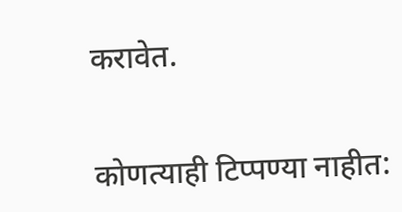करावेत.


कोणत्याही टिप्पण्या नाहीत: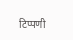टिप्पणी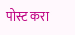पोस्ट करा